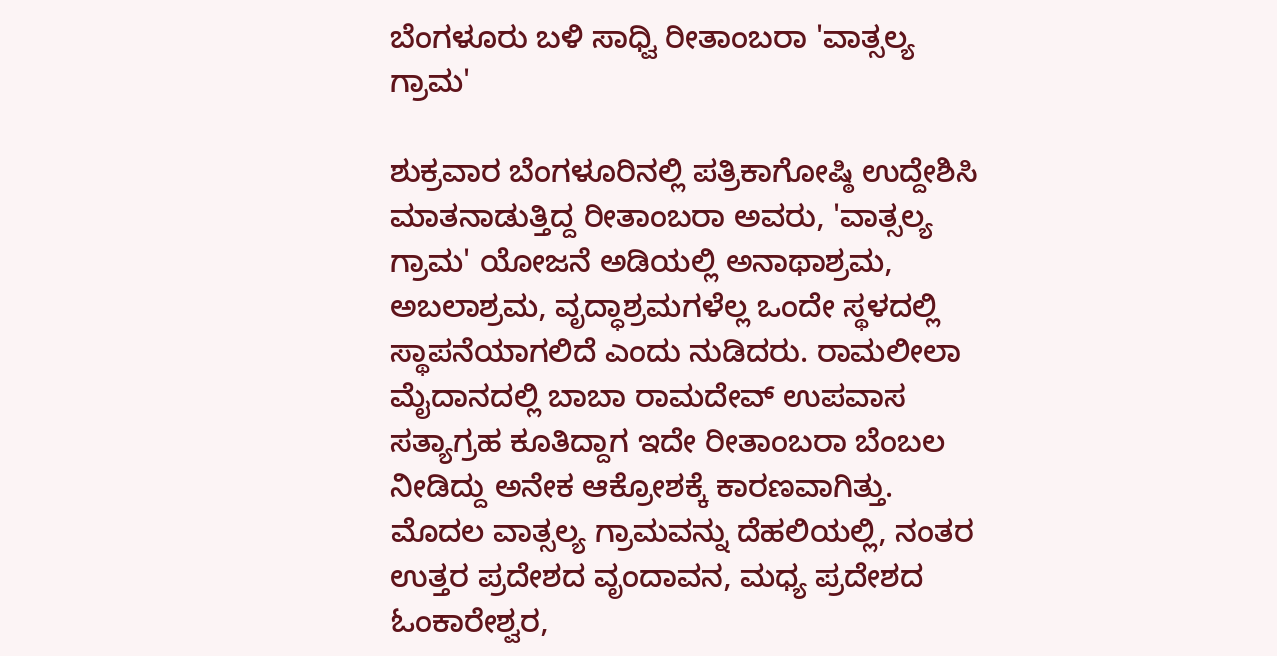ಬೆಂಗಳೂರು ಬಳಿ ಸಾಧ್ವಿ ರೀತಾಂಬರಾ 'ವಾತ್ಸಲ್ಯ ಗ್ರಾಮ'

ಶುಕ್ರವಾರ ಬೆಂಗಳೂರಿನಲ್ಲಿ ಪತ್ರಿಕಾಗೋಷ್ಠಿ ಉದ್ದೇಶಿಸಿ ಮಾತನಾಡುತ್ತಿದ್ದ ರೀತಾಂಬರಾ ಅವರು, 'ವಾತ್ಸಲ್ಯ ಗ್ರಾಮ' ಯೋಜನೆ ಅಡಿಯಲ್ಲಿ ಅನಾಥಾಶ್ರಮ, ಅಬಲಾಶ್ರಮ, ವೃದ್ಧಾಶ್ರಮಗಳೆಲ್ಲ ಒಂದೇ ಸ್ಥಳದಲ್ಲಿ ಸ್ಥಾಪನೆಯಾಗಲಿದೆ ಎಂದು ನುಡಿದರು. ರಾಮಲೀಲಾ ಮೈದಾನದಲ್ಲಿ ಬಾಬಾ ರಾಮದೇವ್ ಉಪವಾಸ ಸತ್ಯಾಗ್ರಹ ಕೂತಿದ್ದಾಗ ಇದೇ ರೀತಾಂಬರಾ ಬೆಂಬಲ ನೀಡಿದ್ದು ಅನೇಕ ಆಕ್ರೋಶಕ್ಕೆ ಕಾರಣವಾಗಿತ್ತು.
ಮೊದಲ ವಾತ್ಸಲ್ಯ ಗ್ರಾಮವನ್ನು ದೆಹಲಿಯಲ್ಲಿ, ನಂತರ ಉತ್ತರ ಪ್ರದೇಶದ ವೃಂದಾವನ, ಮಧ್ಯ ಪ್ರದೇಶದ ಓಂಕಾರೇಶ್ವರ,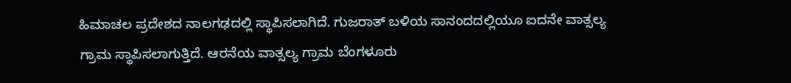ಹಿಮಾಚಲ ಪ್ರದೇಶದ ನಾಲಗಢದಲ್ಲಿ ಸ್ಥಾಪಿಸಲಾಗಿದೆ. ಗುಜರಾತ್ ಬಳಿಯ ಸಾನಂದದಲ್ಲಿಯೂ ಐದನೇ ವಾತ್ಸಲ್ಯ ಗ್ರಾಮ ಸ್ಥಾಪಿಸಲಾಗುತ್ತಿದೆ. ಆರನೆಯ ವಾತ್ಸಲ್ಯ ಗ್ರಾಮ ಬೆಂಗಳೂರು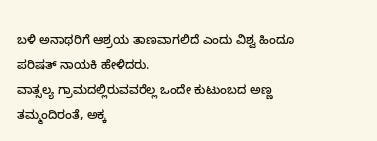ಬಳಿ ಅನಾಥರಿಗೆ ಆಶ್ರಯ ತಾಣವಾಗಲಿದೆ ಎಂದು ವಿಶ್ವ ಹಿಂದೂ ಪರಿಷತ್ ನಾಯಕಿ ಹೇಳಿದರು.
ವಾತ್ಸಲ್ಯ ಗ್ರಾಮದಲ್ಲಿರುವವರೆಲ್ಲ ಒಂದೇ ಕುಟುಂಬದ ಅಣ್ಣ ತಮ್ಮಂದಿರಂತೆ, ಅಕ್ಕ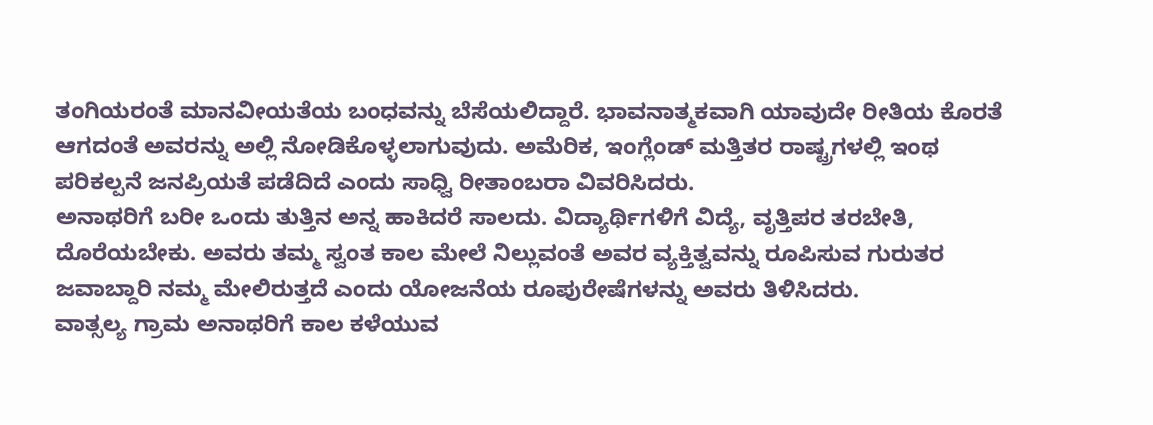ತಂಗಿಯರಂತೆ ಮಾನವೀಯತೆಯ ಬಂಧವನ್ನು ಬೆಸೆಯಲಿದ್ದಾರೆ. ಭಾವನಾತ್ಮಕವಾಗಿ ಯಾವುದೇ ರೀತಿಯ ಕೊರತೆ ಆಗದಂತೆ ಅವರನ್ನು ಅಲ್ಲಿ ನೋಡಿಕೊಳ್ಳಲಾಗುವುದು. ಅಮೆರಿಕ, ಇಂಗ್ಲೆಂಡ್ ಮತ್ತಿತರ ರಾಷ್ಟ್ರಗಳಲ್ಲಿ ಇಂಥ ಪರಿಕಲ್ಪನೆ ಜನಪ್ರಿಯತೆ ಪಡೆದಿದೆ ಎಂದು ಸಾಧ್ವಿ ರೀತಾಂಬರಾ ವಿವರಿಸಿದರು.
ಅನಾಥರಿಗೆ ಬರೀ ಒಂದು ತುತ್ತಿನ ಅನ್ನ ಹಾಕಿದರೆ ಸಾಲದು. ವಿದ್ಯಾರ್ಥಿಗಳಿಗೆ ವಿದ್ಯೆ, ವೃತ್ತಿಪರ ತರಬೇತಿ, ದೊರೆಯಬೇಕು. ಅವರು ತಮ್ಮ ಸ್ವಂತ ಕಾಲ ಮೇಲೆ ನಿಲ್ಲುವಂತೆ ಅವರ ವ್ಯಕ್ತಿತ್ವವನ್ನು ರೂಪಿಸುವ ಗುರುತರ ಜವಾಬ್ದಾರಿ ನಮ್ಮ ಮೇಲಿರುತ್ತದೆ ಎಂದು ಯೋಜನೆಯ ರೂಪುರೇಷೆಗಳನ್ನು ಅವರು ತಿಳಿಸಿದರು.
ವಾತ್ಸಲ್ಯ ಗ್ರಾಮ ಅನಾಥರಿಗೆ ಕಾಲ ಕಳೆಯುವ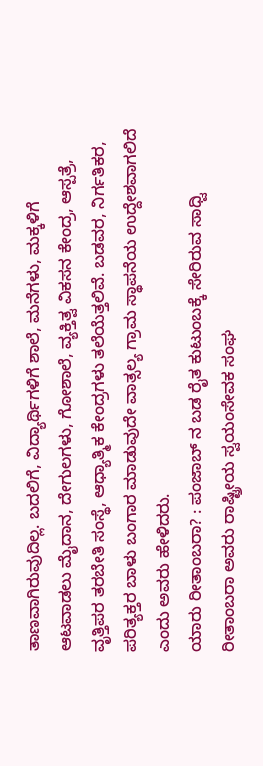ತಾಣವಾಗಿರುವುದಿಲ್ಲ. ಬದಲಿಗೆ, ವಿದ್ಯಾರ್ಥಿಗಳಿಗೆ ಶಾಲೆ, ಮನೆಗಳು, ಮಕ್ಕಳಿಗೆ ಆಟವಾಡಲು ಮೈದಾನ, ದೇಗುಲಗಳು, ಗೋಶಾಲೆ, ವ್ಯಕ್ತಿತ್ವ ವಿಕಸನ ಕೇಂದ್ರ, ಆಸ್ಪತ್ರೆ, ವೃತ್ತಿಪರ ತರಬೇತಿ ಸಂಸ್ಥೆ, ಆಧ್ಯಾತ್ಮಿಕ ಕೇಂದ್ರಗಳು ತಲೆಯೆತ್ತಲಿವೆ. ಬಡವರ, ನಿರ್ಗತಿಕರ, ಪರಿತ್ಯಕ್ತರ ಬಾಳು ಬಂಗಾರ ಮಾಡುವುದೇ ವಾತ್ಸಲ್ಯ ಗ್ರಾಮ ಸ್ಥಾಪನೆಯ ಉದ್ದೇಶವಾಗಲಿದೆ ಎಂದು ಅವರು ಹೇಳಿದರು.
ಯಾರು ರೀತಾಂಬರಾ? : ಪಂಜಾಬ್ ನ ಬಡ ರೈತ ಕುಟುಂಬಕ್ಕೆ ಸೇರಿರುವ ಸಾಧ್ವಿ ರೀತಾಂಬರಾ ಅವರು ರಾಷ್ಟ್ರೀಯ ಸ್ವಯಂಸೇವಕ ಸಂಘ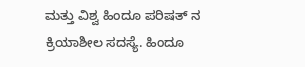ಮತ್ತು ವಿಶ್ವ ಹಿಂದೂ ಪರಿಷತ್ ನ ಕ್ರಿಯಾಶೀಲ ಸದಸ್ಯೆ. ಹಿಂದೂ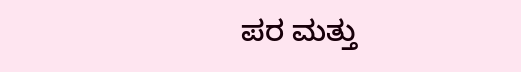ಪರ ಮತ್ತು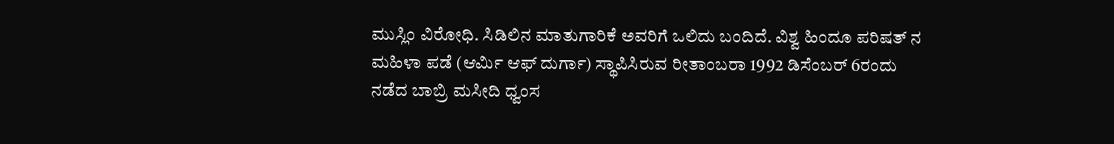ಮುಸ್ಲಿಂ ವಿರೋಧಿ. ಸಿಡಿಲಿನ ಮಾತುಗಾರಿಕೆ ಅವರಿಗೆ ಒಲಿದು ಬಂದಿದೆ. ವಿಶ್ವ ಹಿಂದೂ ಪರಿಷತ್ ನ ಮಹಿಳಾ ಪಡೆ (ಆರ್ಮಿ ಆಫ್ ದುರ್ಗಾ) ಸ್ಥಾಪಿಸಿರುವ ರೀತಾಂಬರಾ 1992 ಡಿಸೆಂಬರ್ 6ರಂದು ನಡೆದ ಬಾಬ್ರಿ ಮಸೀದಿ ಧ್ವಂಸ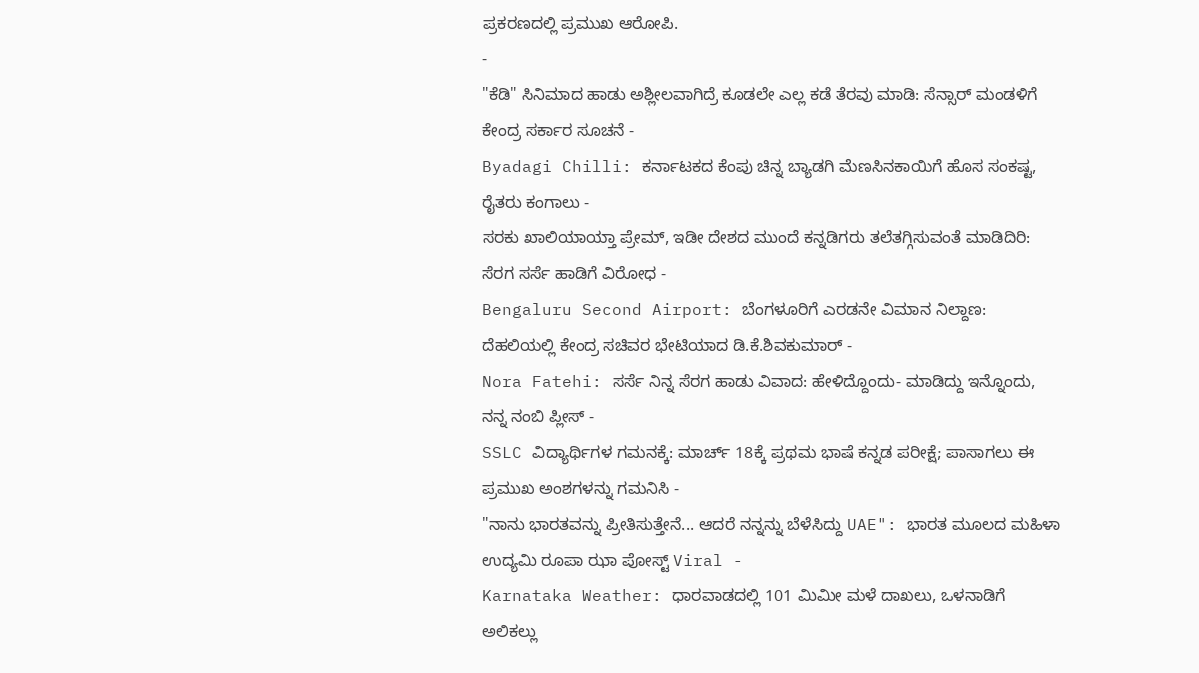ಪ್ರಕರಣದಲ್ಲಿ ಪ್ರಮುಖ ಆರೋಪಿ.
-
"ಕೆಡಿ" ಸಿನಿಮಾದ ಹಾಡು ಅಶ್ಲೀಲವಾಗಿದ್ರೆ ಕೂಡಲೇ ಎಲ್ಲ ಕಡೆ ತೆರವು ಮಾಡಿ: ಸೆನ್ಸಾರ್ ಮಂಡಳಿಗೆ ಕೇಂದ್ರ ಸರ್ಕಾರ ಸೂಚನೆ -
Byadagi Chilli: ಕರ್ನಾಟಕದ ಕೆಂಪು ಚಿನ್ನ ಬ್ಯಾಡಗಿ ಮೆಣಸಿನಕಾಯಿಗೆ ಹೊಸ ಸಂಕಷ್ಟ, ರೈತರು ಕಂಗಾಲು -
ಸರಕು ಖಾಲಿಯಾಯ್ತಾ ಪ್ರೇಮ್, ಇಡೀ ದೇಶದ ಮುಂದೆ ಕನ್ನಡಿಗರು ತಲೆತಗ್ಗಿಸುವಂತೆ ಮಾಡಿದಿರಿ: ಸೆರಗ ಸರ್ಸೆ ಹಾಡಿಗೆ ವಿರೋಧ -
Bengaluru Second Airport: ಬೆಂಗಳೂರಿಗೆ ಎರಡನೇ ವಿಮಾನ ನಿಲ್ದಾಣ: ದೆಹಲಿಯಲ್ಲಿ ಕೇಂದ್ರ ಸಚಿವರ ಭೇಟಿಯಾದ ಡಿ.ಕೆ.ಶಿವಕುಮಾರ್ -
Nora Fatehi: ಸರ್ಸೆ ನಿನ್ನ ಸೆರಗ ಹಾಡು ವಿವಾದ: ಹೇಳಿದ್ದೊಂದು- ಮಾಡಿದ್ದು ಇನ್ನೊಂದು, ನನ್ನ ನಂಬಿ ಪ್ಲೀಸ್ -
SSLC ವಿದ್ಯಾರ್ಥಿಗಳ ಗಮನಕ್ಕೆ: ಮಾರ್ಚ್ 18ಕ್ಕೆ ಪ್ರಥಮ ಭಾಷೆ ಕನ್ನಡ ಪರೀಕ್ಷೆ; ಪಾಸಾಗಲು ಈ ಪ್ರಮುಖ ಅಂಶಗಳನ್ನು ಗಮನಿಸಿ -
"ನಾನು ಭಾರತವನ್ನು ಪ್ರೀತಿಸುತ್ತೇನೆ... ಆದರೆ ನನ್ನನ್ನು ಬೆಳೆಸಿದ್ದು UAE": ಭಾರತ ಮೂಲದ ಮಹಿಳಾ ಉದ್ಯಮಿ ರೂಪಾ ಝಾ ಪೋಸ್ಟ್ Viral -
Karnataka Weather: ಧಾರವಾಡದಲ್ಲಿ 101 ಮಿಮೀ ಮಳೆ ದಾಖಲು, ಒಳನಾಡಿಗೆ ಅಲಿಕಲ್ಲು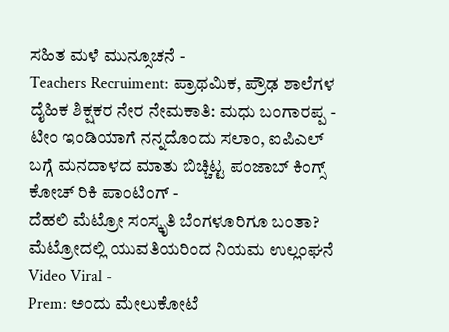ಸಹಿತ ಮಳೆ ಮುನ್ಸೂಚನೆ -
Teachers Recruiment: ಪ್ರಾಥಮಿಕ, ಪ್ರೌಢ ಶಾಲೆಗಳ ದೈಹಿಕ ಶಿಕ್ಷಕರ ನೇರ ನೇಮಕಾತಿ: ಮಧು ಬಂಗಾರಪ್ಪ -
ಟೀಂ ಇಂಡಿಯಾಗೆ ನನ್ನದೊಂದು ಸಲಾಂ, ಐಪಿಎಲ್ ಬಗ್ಗೆ ಮನದಾಳದ ಮಾತು ಬಿಚ್ಚಿಟ್ಟ ಪಂಜಾಬ್ ಕಿಂಗ್ಸ್ ಕೋಚ್ ರಿಕಿ ಪಾಂಟಿಂಗ್ -
ದೆಹಲಿ ಮೆಟ್ರೋ ಸಂಸ್ಕೃತಿ ಬೆಂಗಳೂರಿಗೂ ಬಂತಾ? ಮೆಟ್ರೋದಲ್ಲಿ ಯುವತಿಯರಿಂದ ನಿಯಮ ಉಲ್ಲಂಘನೆ Video Viral -
Prem: ಅಂದು ಮೇಲುಕೋಟೆ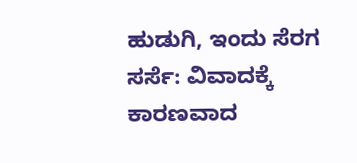ಹುಡುಗಿ, ಇಂದು ಸೆರಗ ಸರ್ಸೆ: ವಿವಾದಕ್ಕೆ ಕಾರಣವಾದ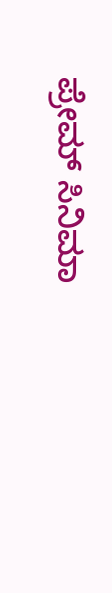ಪ್ರೇಮ್ ಸಿನಿಮಾ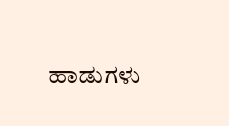ಹಾಡುಗಳು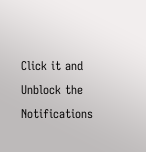Click it and Unblock the Notifications